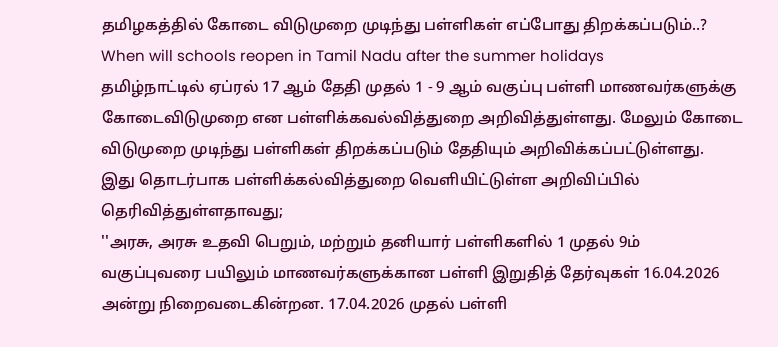தமிழகத்தில் கோடை விடுமுறை முடிந்து பள்ளிகள் எப்போது திறக்கப்படும்..?
When will schools reopen in Tamil Nadu after the summer holidays
தமிழ்நாட்டில் ஏப்ரல் 17 ஆம் தேதி முதல் 1 - 9 ஆம் வகுப்பு பள்ளி மாணவர்களுக்கு கோடைவிடுமுறை என பள்ளிக்கவல்வித்துறை அறிவித்துள்ளது. மேலும் கோடை விடுமுறை முடிந்து பள்ளிகள் திறக்கப்படும் தேதியும் அறிவிக்கப்பட்டுள்ளது.
இது தொடர்பாக பள்ளிக்கல்வித்துறை வெளியிட்டுள்ள அறிவிப்பில் தெரிவித்துள்ளதாவது;
''அரசு, அரசு உதவி பெறும், மற்றும் தனியார் பள்ளிகளில் 1 முதல் 9ம் வகுப்புவரை பயிலும் மாணவர்களுக்கான பள்ளி இறுதித் தேர்வுகள் 16.04.2026 அன்று நிறைவடைகின்றன. 17.04.2026 முதல் பள்ளி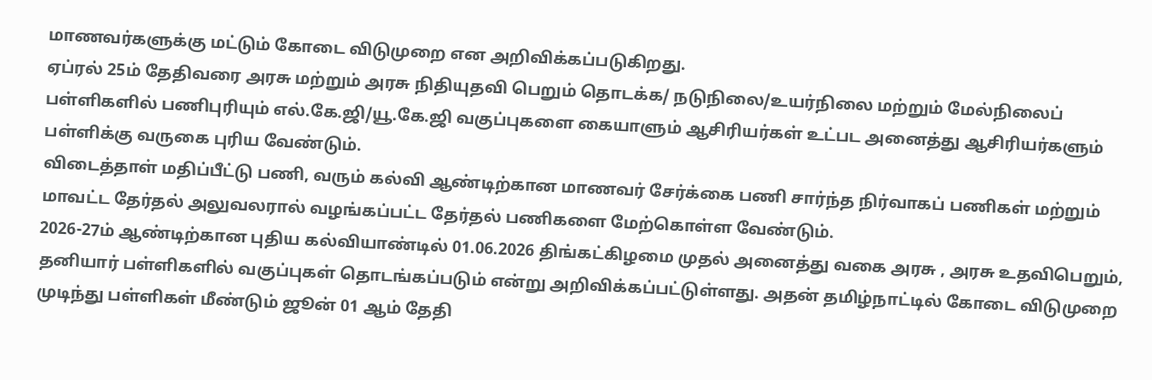மாணவர்களுக்கு மட்டும் கோடை விடுமுறை என அறிவிக்கப்படுகிறது.
ஏப்ரல் 25ம் தேதிவரை அரசு மற்றும் அரசு நிதியுதவி பெறும் தொடக்க/ நடுநிலை/உயர்நிலை மற்றும் மேல்நிலைப் பள்ளிகளில் பணிபுரியும் எல்.கே.ஜி/யூ.கே.ஜி வகுப்புகளை கையாளும் ஆசிரியர்கள் உட்பட அனைத்து ஆசிரியர்களும் பள்ளிக்கு வருகை புரிய வேண்டும்.
விடைத்தாள் மதிப்பீட்டு பணி, வரும் கல்வி ஆண்டிற்கான மாணவர் சேர்க்கை பணி சார்ந்த நிர்வாகப் பணிகள் மற்றும் மாவட்ட தேர்தல் அலுவலரால் வழங்கப்பட்ட தேர்தல் பணிகளை மேற்கொள்ள வேண்டும்.
2026-27ம் ஆண்டிற்கான புதிய கல்வியாண்டில் 01.06.2026 திங்கட்கிழமை முதல் அனைத்து வகை அரசு , அரசு உதவிபெறும், தனியார் பள்ளிகளில் வகுப்புகள் தொடங்கப்படும் என்று அறிவிக்கப்பட்டுள்ளது. அதன் தமிழ்நாட்டில் கோடை விடுமுறை முடிந்து பள்ளிகள் மீண்டும் ஜூன் 01 ஆம் தேதி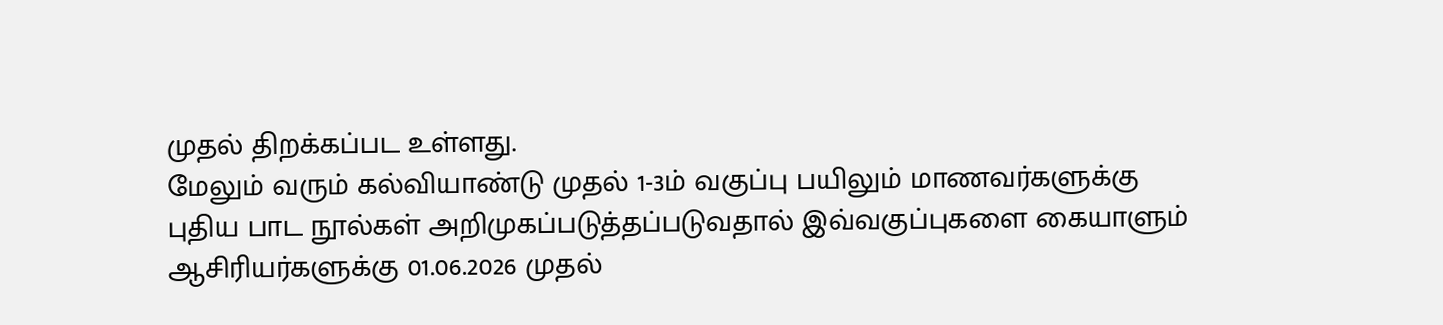முதல் திறக்கப்பட உள்ளது.
மேலும் வரும் கல்வியாண்டு முதல் 1-3ம் வகுப்பு பயிலும் மாணவர்களுக்கு புதிய பாட நூல்கள் அறிமுகப்படுத்தப்படுவதால் இவ்வகுப்புகளை கையாளும் ஆசிரியர்களுக்கு 01.06.2026 முதல்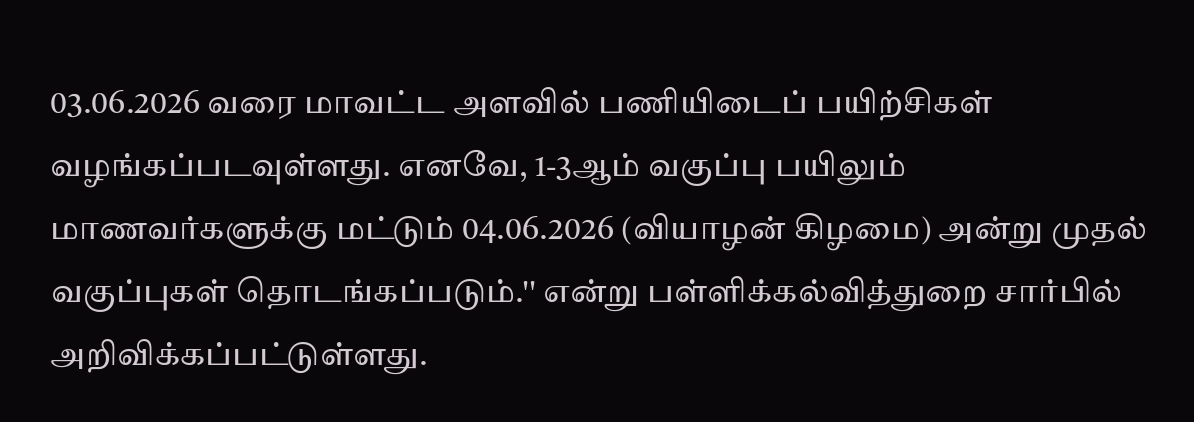03.06.2026 வரை மாவட்ட அளவில் பணியிடைப் பயிற்சிகள் வழங்கப்படவுள்ளது. எனவே, 1-3ஆம் வகுப்பு பயிலும் மாணவர்களுக்கு மட்டும் 04.06.2026 (வியாழன் கிழமை) அன்று முதல் வகுப்புகள் தொடங்கப்படும்.'' என்று பள்ளிக்கல்வித்துறை சார்பில் அறிவிக்கப்பட்டுள்ளது.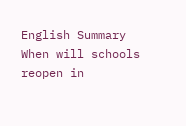English Summary
When will schools reopen in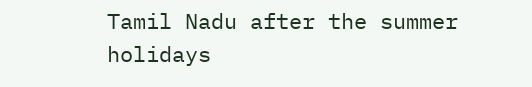Tamil Nadu after the summer holidays